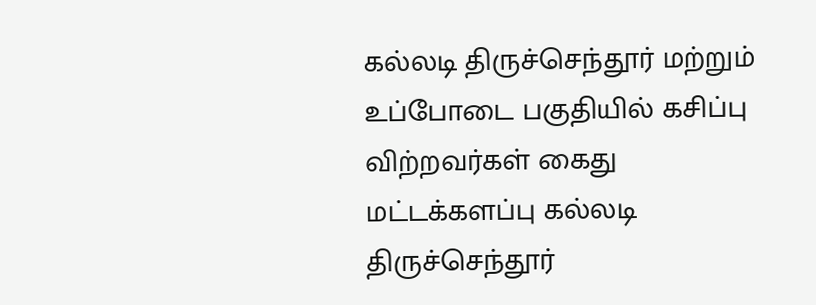கல்லடி திருச்செந்தூர் மற்றும் உப்போடை பகுதியில் கசிப்பு விற்றவர்கள் கைது
மட்டக்களப்பு கல்லடி திருச்செந்தூர்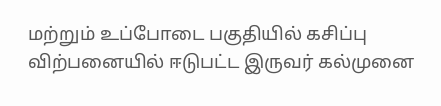மற்றும் உப்போடை பகுதியில் கசிப்பு விற்பனையில் ஈடுபட்ட இருவர் கல்முனை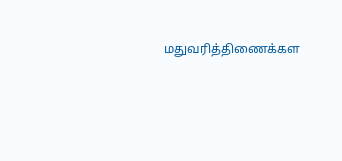மதுவரித்திணைக்கள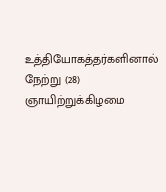உத்தியோகத்தர்களினால் நேற்று (28) ஞாயிற்றுக்கிழமை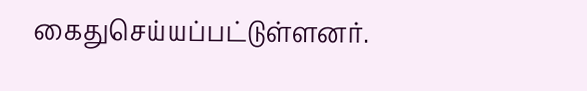கைதுசெய்யப்பட்டுள்ளனர்.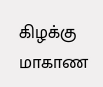கிழக்கு மாகாண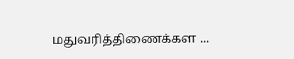மதுவரித்திணைக்கள ...